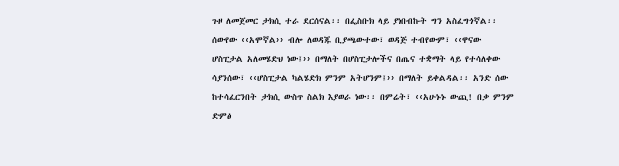ጉዞ ለመጀመር ታክሲ ተራ ደርሰናል፡፡ በፌስቡክ ላይ ያነበብኩት ግን አስፈግጎኛል፡፡ ሰውየው ‹‹አሞኛል›› ብሎ ለወዳጁ ቢያጫውተው፣ ወዳጅ ተብየውም፣ ‹‹ዋናው ሆስፒታል አለመሄድህ ነው፤›› በማለት በሆስፒታሎችና በጤና ተቋማት ላይ የተሳለቀው ሳያንሰው፣ ‹‹ሆስፒታል ካልሄድክ ምንም አትሆንም፤›› በማለት ይቀልዳል፡፡ አንድ ሰው ከተሳፈርንበት ታክሲ ውስጥ ስልክ እያወራ ነው፡፡ በምሬት፣ ‹‹አሁኑኑ ውጪ! በቃ ምንም ድምፅ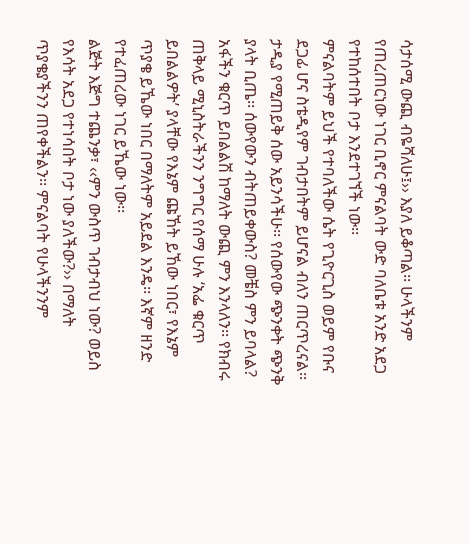ሳታሰሚ ውጪ ብዬሻለሁ፤›› እያለ ይቆጣል፡፡ ሁላችንም የጠረጠርነው ነገር ቢኖር ምናልባት ውድ ባለቤቱ አንድ አደጋ የተከሰተበት ቦታ እንደተገኘች ነው፡፡
ምናልባትም ይህች የተባለችው ሴት የጊዮርጊስ ወይም የቡና ደጋፊ ሆና ስቴዲየም ገብታበትም ይሆናል ብለን ጠርጥረናል፡፡ ታዲያ የሚጠይቅ ሰው አይንሳችሁ፡፡ የሰውየው ጭንቀት ጭንቅ ያላት ቢጤ፡፡ ሰውየውን ብትጠይቀውስ? መቼስ ምን ይባላል? አፋችን ቁርጥ ይበልልሽ ከማለት ውጪ ምን እንላለን፡፡ የክብሩ ጠቅላይ ሚኒስትራችንን ንግግር የሰማ ሁሉ ‘አፌ ቁርጥ ይበልልዎት’ ያላቸው የእኔም ጩኸት ይኸው ነበር፣ የእኔም ጥያቄ ይኼው ነበር በማለትም አይደል እንዴ፡፡ እኛም ዘንድ የተፈጠረው ነገር ይኼው ነው፡፡
ልጅት እጅግ ተጨንቃ፣ ‹‹ምን ውስጥ ገብታብህ ነው? ወይስ የእሳት አደጋ የተነሳበት ቦታ ነው ያለችው?›› በማለት ጥያቄያችንን ጠየቀችልን፡፡ ምናልባት የሁላችንንም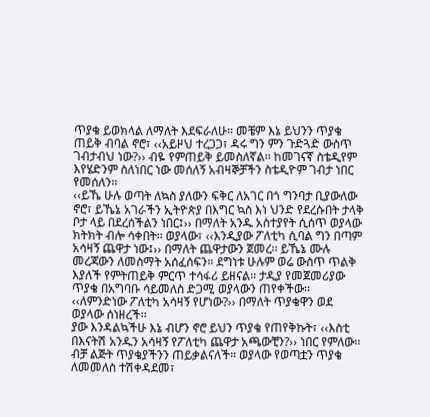ጥያቄ ይወክላል ለማለት እደፍራለሁ፡፡ መቼም እኔ ይህንን ጥያቄ ጠይቅ ብባል ኖሮ፣ ‹‹አይዞህ ተረጋጋ፣ ዳሩ ግን ምን ጉድጓድ ውስጥ ገብታብህ ነው?›› ብዬ የምጠይቅ ይመስለኛል፡፡ ከመገናኛ ስቴዲየም እየሄድንም ስለነበር ነው መሰለኝ አብዛኞቻችን ስቴዲዮም ገብታ ነበር የመሰለን፡፡
‹‹ይኼ ሁሉ ወጣት ለኳስ ያለውን ፍቅር ለአገር በጎ ግንባታ ቢያውለው ኖሮ፣ ይኼኔ አገራችን ኢትዮጵያ በእግር ኳስ እነ ህንድ የደረሱበት ታላቅ ቦታ ላይ በደረሰችልን ነበር፤›› በማለት አንዱ አስተያየት ሲሰጥ ወያላው ክትክት ብሎ ሳቀበት፡፡ ወያላው፣ ‹‹እንዲያው ፖለቲካ ሲባል ግን በጣም አሳዛኝ ጨዋታ ነው፤›› በማለት ጨዋታውን ጀመረ፡፡ ይኼኔ ሙሉ መረጃውን ለመስማት አሰፈሰፍን፡፡ ደግነቱ ሁሉም ወሬ ውስጥ ጥልቅ እያለች የምትጠይቅ ምርጥ ተሳፋሪ ይዘናል፡፡ ታዲያ የመጀመሪያው ጥያቄ በአግባቡ ሳይመለስ ድጋሚ ወያላውን ጠየቀችው፡፡ ‹‹ለምንድነው ፖለቲካ አሳዛኝ የሆነው?›› በማለት ጥያቄዋን ወደ ወያላው ሰነዘረች፡፡
ያው እንዳልኳችሁ እኔ ብሆን ኖሮ ይህን ጥያቄ የጠየቅኩት፣ ‹‹እስቲ በእናትሽ አንዱን አሳዛኝ የፖለቲካ ጨዋታ አጫውቺን?›› ነበር የምለው፡፡ ብቻ ልጅት ጥያቄያችንን ጠይቃልናለች፡፡ ወያላው የወጣቷን ጥያቄ ለመመለስ ተሽቀዳደመ፣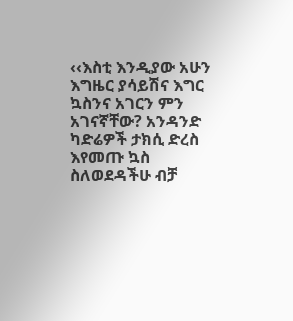‹‹እስቲ እንዲያው አሁን እግዜር ያሳይሽና እግር ኳስንና አገርን ምን አገናኛቸው? አንዳንድ ካድሬዎች ታክሲ ድረስ እየመጡ ኳስ ስለወደዳችሁ ብቻ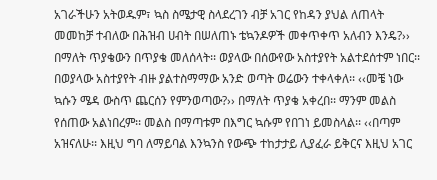አገራችሁን አትወዱም፣ ኳስ ስሜታዊ ስላደረገን ብቻ አገር የከዳን ያህል ለጠላት መመከቻ ተብለው በሕዝብ ሀብት በሠለጠኑ ቴኳንዶዎች መቀጥቀጥ አለብን እንዴ?›› በማለት ጥያቄውን በጥያቄ መለሰላት፡፡ ወያላው በሰውየው አስተያየት አልተደሰተም ነበር፡፡
በወያላው አስተያየት ብዙ ያልተስማማው አንድ ወጣት ወሬውን ተቀላቀለ፡፡ ‹‹መቼ ነው ኳሱን ሜዳ ውስጥ ጨርሰን የምንወጣው?›› በማለት ጥያቄ አቀረበ፡፡ ማንም መልስ የሰጠው አልነበረም፡፡ መልስ በማጣቱም በእግር ኳሱም የበገነ ይመስላል፡፡ ‹‹በጣም አዝናለሁ፡፡ እዚህ ግባ ለማይባል እንኳንስ የውጭ ተከታታይ ሊያፈራ ይቅርና እዚህ አገር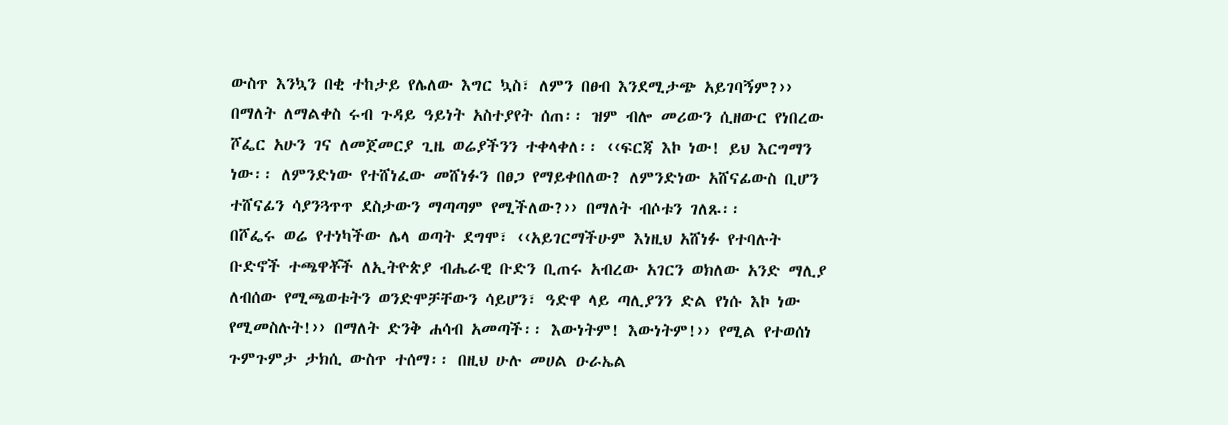ውስጥ እንኳን በቂ ተከታይ የሌለው እግር ኳስ፣ ለምን በፀብ እንደሚታጭ አይገባኝም?›› በማለት ለማልቀስ ሩብ ጉዳይ ዓይነት አስተያየት ሰጠ፡፡ ዝም ብሎ መሪውን ሲዘውር የነበረው ሾፌር አሁን ገና ለመጀመርያ ጊዜ ወሬያችንን ተቀላቀለ፡፡ ‹‹ፍርጃ እኮ ነው! ይህ እርግማን ነው፡፡ ለምንድነው የተሸነፈው መሸነፉን በፀጋ የማይቀበለው? ለምንድነው አሸናፊውስ ቢሆን ተሸናፊን ሳያንጓጥጥ ደስታውን ማጣጣም የሚችለው?›› በማለት ብሶቱን ገለጹ፡፡
በሾፌሩ ወሬ የተነካችው ሌላ ወጣት ደግሞ፣ ‹‹አይገርማችሁም እነዚህ አሸነፉ የተባሉት ቡድኖች ተጫዋቾች ለኢትዮጵያ ብሔራዊ ቡድን ቢጠሩ አብረው አገርን ወክለው አንድ ማሊያ ለብሰው የሚጫወቱትን ወንድሞቻቸውን ሳይሆን፣ ዓድዋ ላይ ጣሊያንን ድል የነሱ እኮ ነው የሚመስሉት!›› በማለት ድንቅ ሐሳብ አመጣች፡፡ እውነትም! እውነትም!›› የሚል የተወሰነ ጉምጉምታ ታክሲ ውስጥ ተሰማ፡፡ በዚህ ሁሉ መሀል ዑራኤል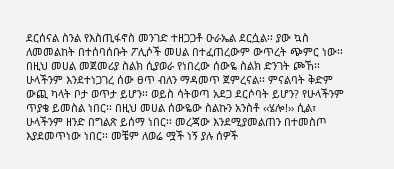ደርሰናል ስንል የእስጢፋኖስ መንገድ ተዘጋጋቶ ዑራኤል ደርሷል፡፡ ያው ኳስ ለመመልከት በተሰባሰቡት ፖሊሶች መሀል በተፈጠረውም ውጥረት ጭምር ነው፡፡
በዚህ መሀል መጀመሪያ ስልክ ሲያወራ የነበረው ሰውዬ ስልክ ድንገት ጮኸ፡፡ ሁላችንም እንደተነጋገረ ሰው ፀጥ ብለን ማዳመጥ ጀምረናል፡፡ ምናልባት ቅድም ውጪ ካላት ቦታ ወጥታ ይሆን፡፡ ወይስ ሳትወጣ አደጋ ደርሶባት ይሆን? የሁላችንም ጥያቄ ይመስል ነበር፡፡ በዚህ መሀል ሰውዬው ስልኩን አንስቶ ‹‹ሄሎ!›› ሲል፣ ሁላችንም ዘንድ በግልጽ ይሰማ ነበር፡፡ መረጃው እንደሚያመልጠን በተመስጦ እያደመጥነው ነበር፡፡ መቼም ለወሬ ሟች ነኝ ያሉ ሰዎች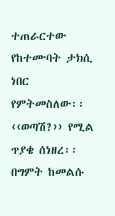ተጠራርተው የከተሙባት ታክሲ ነበር የምትመስለው፡፡
‹‹ወጣሽ?›› የሚል ጥያቄ ሰነዘረ፡፡ በግምት ከመልሱ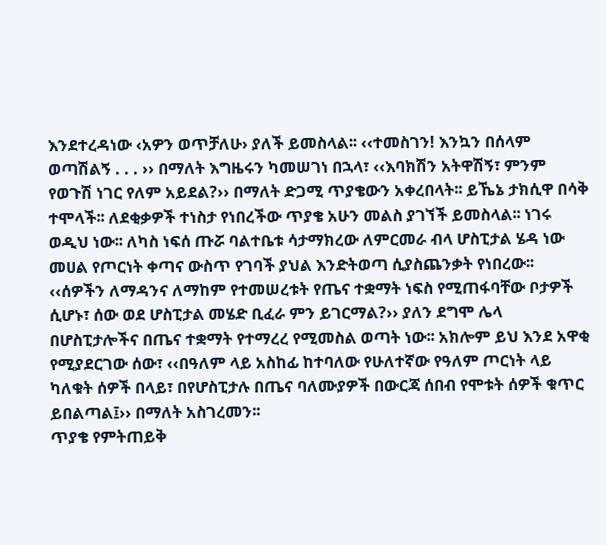እንደተረዳነው ‹አዎን ወጥቻለሁ› ያለች ይመስላል፡፡ ‹‹ተመስገን! እንኳን በሰላም ወጣሽልኝ . . . ›› በማለት እግዜሩን ካመሠገነ በኋላ፣ ‹‹እባክሽን አትዋሽኝ፣ ምንም የወጉሽ ነገር የለም አይደል?›› በማለት ድጋሚ ጥያቄውን አቀረበላት፡፡ ይኼኔ ታክሲዋ በሳቅ ተሞላች፡፡ ለደቂቃዎች ተነስታ የነበረችው ጥያቄ አሁን መልስ ያገኘች ይመስላል፡፡ ነገሩ ወዲህ ነው፡፡ ለካስ ነፍሰ ጡሯ ባልተቤቱ ሳታማክረው ለምርመራ ብላ ሆስፒታል ሄዳ ነው መሀል የጦርነት ቀጣና ውስጥ የገባች ያህል እንድትወጣ ሲያስጨንቃት የነበረው፡፡
‹‹ሰዎችን ለማዳንና ለማከም የተመሠረቱት የጤና ተቋማት ነፍስ የሚጠፋባቸው ቦታዎች ሲሆኑ፣ ሰው ወደ ሆስፒታል መሄድ ቢፈራ ምን ይገርማል?›› ያለን ደግሞ ሌላ በሆስፒታሎችና በጤና ተቋማት የተማረረ የሚመስል ወጣት ነው፡፡ አክሎም ይህ እንደ አዋቂ የሚያደርገው ሰው፣ ‹‹በዓለም ላይ አስከፊ ከተባለው የሁለተኛው የዓለም ጦርነት ላይ ካለቁት ሰዎች በላይ፣ በየሆስፒታሉ በጤና ባለሙያዎች በውርጃ ሰበብ የሞቱት ሰዎች ቁጥር ይበልጣል፤›› በማለት አስገረመን፡፡
ጥያቄ የምትጠይቅ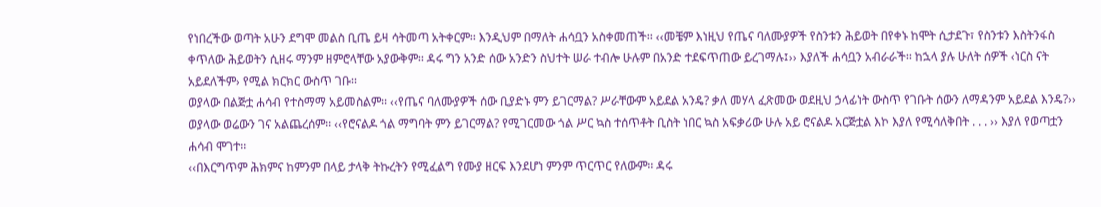የነበረችው ወጣት አሁን ደግሞ መልስ ቢጤ ይዛ ሳትመጣ አትቀርም፡፡ እንዲህም በማለት ሐሳቧን አስቀመጠች፡፡ ‹‹መቼም እነዚህ የጤና ባለሙያዎች የስንቱን ሕይወት በየቀኑ ከሞት ሲታደጉ፣ የስንቱን እስትንፋስ ቀጥለው ሕይወትን ሲዘሩ ማንም ዘምሮላቸው አያውቅም፡፡ ዳሩ ግን አንድ ሰው አንድን ስህተት ሠራ ተብሎ ሁሉም በአንድ ተደፍጥጠው ይረገማሉ፤›› እያለች ሐሳቧን አብራራች፡፡ ከኋላ ያሉ ሁለት ሰዎች ‹ነርስ ናት አይደለችም› የሚል ክርክር ውስጥ ገቡ፡፡
ወያላው በልጅቷ ሐሳብ የተስማማ አይመስልም፡፡ ‹‹የጤና ባለሙያዎች ሰው ቢያድኑ ምን ይገርማል? ሥራቸውም አይደል አንዴ? ቃለ መሃላ ፈጽመው ወደዚህ ኃላፊነት ውስጥ የገቡት ሰውን ለማዳንም አይደል እንዴ?›› ወያላው ወሬውን ገና አልጨረሰም፡፡ ‹‹የሮናልዶ ጎል ማግባት ምን ይገርማል? የሚገርመው ጎል ሥር ኳስ ተሰጥቶት ቢስት ነበር ኳስ አፍቃሪው ሁሉ አይ ሮናልዶ አርጅቷል እኮ እያለ የሚሳለቅበት . . . ›› እያለ የወጣቷን ሐሳብ ሞገተ፡፡
‹‹በእርግጥም ሕክምና ከምንም በላይ ታላቅ ትኩረትን የሚፈልግ የሙያ ዘርፍ እንደሆነ ምንም ጥርጥር የለውም፡፡ ዳሩ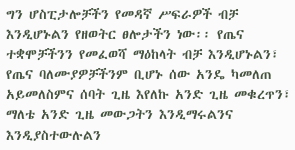ግን ሆስፒታሎቻችን የመዳኛ ሥፍራዎች ብቻ እንዲሆኑልን የዘወትር ፀሎታችን ነው፡፡ የጤና ተቋሞቻችንን የመፈወሻ ማዕከላት ብቻ እንዲሆኑልን፣ የጤና ባለሙያዎቻችንም ቢሆኑ ሰው አንዴ ካመለጠ አይመለስምና ሰባት ጊዜ እየለኩ አንድ ጊዜ መቁረጥን፣ ማለቴ አንድ ጊዜ መውጋትን እንዲማሩልንና እንዲያስተውሉልን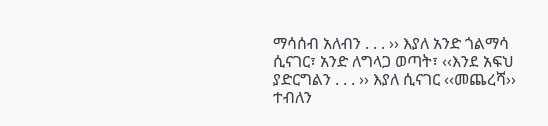ማሳሰብ አለብን . . . ›› እያለ አንድ ጎልማሳ ሲናገር፣ አንድ ለግላጋ ወጣት፣ ‹‹እንደ አፍህ ያድርግልን . . . ›› እያለ ሲናገር ‹‹መጨረሻ›› ተብለን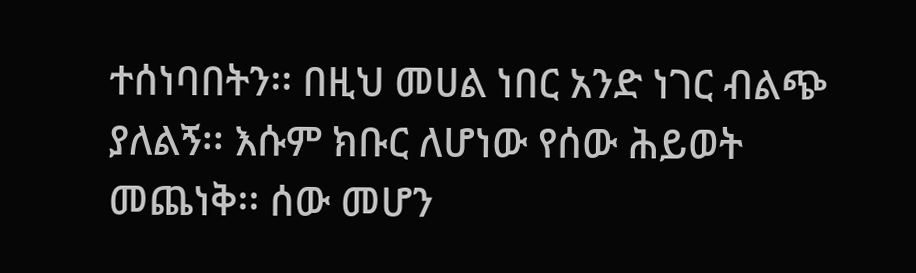ተሰነባበትን፡፡ በዚህ መሀል ነበር አንድ ነገር ብልጭ ያለልኝ፡፡ እሱም ክቡር ለሆነው የሰው ሕይወት መጨነቅ፡፡ ሰው መሆን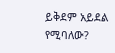ይቅደም አይደል የሚባለው?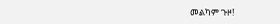መልካም ጉዞ!